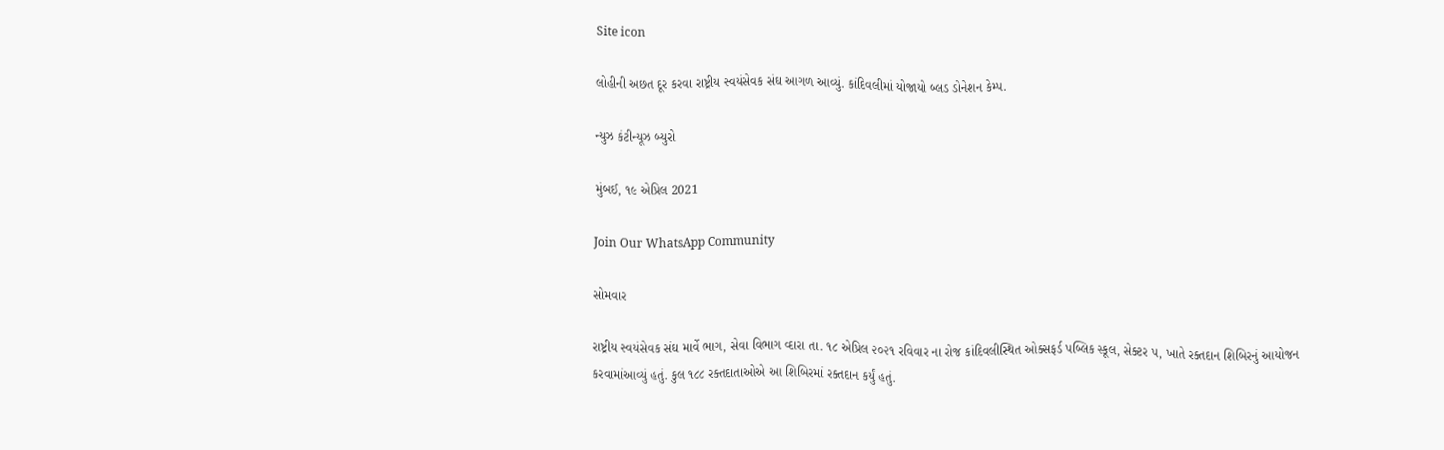Site icon

લોહીની અછત દૂર કરવા રાષ્ટ્રીય સ્વયંસેવક સંઘ આગળ આવ્યું. કાંદિવલીમાં યોજાયો બ્લડ ડોનેશન કેમ્પ.

ન્યુઝ કંટીન્યૂઝ બ્યુરો

મુંબઈ, ૧૯ એપ્રિલ 2021

Join Our WhatsApp Community

સોમવાર

રાષ્ટ્રીય સ્વયંસેવક સંઘ માર્વે ભાગ, સેવા વિભાગ વ્દારા તા. ૧૮ એપ્રિલ ૨૦૨૧ રવિવાર ના રોજ કાંદિવલીસ્થિત ઓક્સફર્ડ પબ્લિક સ્કૂલ, સેક્ટર ૫, ખાતે રક્તદાન શિબિરનું આયોજન કરવામાંઆવ્યું હતું. કુલ ૧૮૮ રક્તદાતાઓએ આ શિબિરમાં રક્તદાન કર્યું હતું.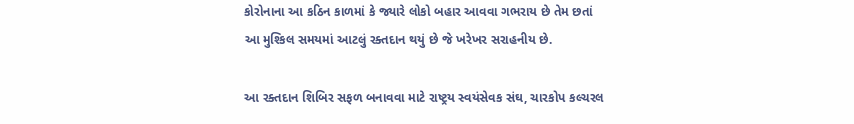કોરોનાના આ કઠિન કાળમાં કે જ્યારે લોકો બહાર આવવા ગભરાય છે તેમ છતાં આ મુશ્કિલ સમયમાં આટલું રક્તદાન થયું છે જે ખરેખર સરાહનીય છે.

આ રક્તદાન શિબિર સફળ બનાવવા માટે રાષ્ટ્રય સ્વયંસેવક સંઘ, ચારકોપ કલ્ચરલ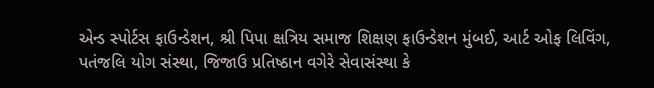એન્ડ સ્પોર્ટસ ફાઉન્ડેશન, શ્રી પિપા ક્ષત્રિય સમાજ શિક્ષણ ફાઉન્ડેશન મુંબઈ, આર્ટ ઓફ લિવિંગ, પતંજલિ યોગ સંસ્થા, જિજાઉ પ્રતિષ્ઠાન વગેરે સેવાસંસ્થા કે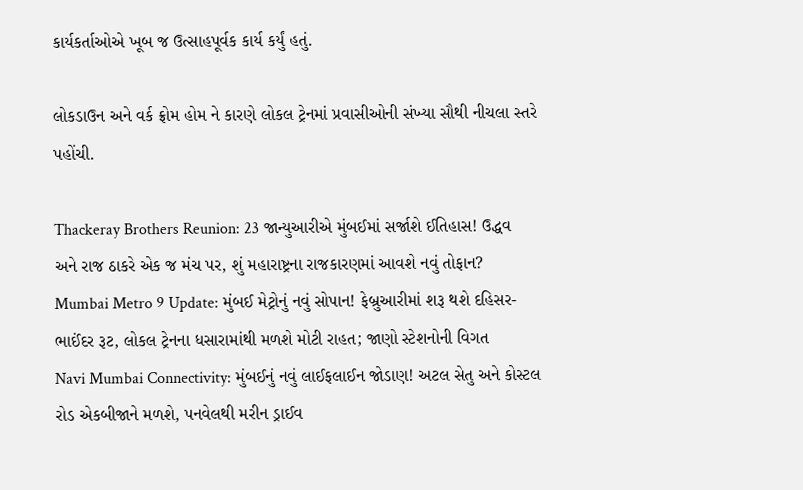કાર્યકર્તાઓએ ખૂબ જ ઉત્સાહપૂર્વક કાર્ય કર્યું હતું.

લોકડાઉન અને વર્ક ફ્રોમ હોમ ને કારણે લોકલ ટ્રેનમાં પ્રવાસીઓની સંખ્યા સૌથી નીચલા સ્તરે પહોંચી.

Thackeray Brothers Reunion: 23 જાન્યુઆરીએ મુંબઈમાં સર્જાશે ઈતિહાસ! ઉદ્ધવ અને રાજ ઠાકરે એક જ મંચ પર, શું મહારાષ્ટ્રના રાજકારણમાં આવશે નવું તોફાન?
Mumbai Metro 9 Update: મુંબઈ મેટ્રોનું નવું સોપાન! ફેબ્રુઆરીમાં શરૂ થશે દહિસર-ભાઈંદર રૂટ, લોકલ ટ્રેનના ધસારામાંથી મળશે મોટી રાહત; જાણો સ્ટેશનોની વિગત
Navi Mumbai Connectivity: મુંબઈનું નવું લાઈફલાઈન જોડાણ! અટલ સેતુ અને કોસ્ટલ રોડ એકબીજાને મળશે, પનવેલથી મરીન ડ્રાઈવ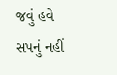જવું હવે સપનું નહીં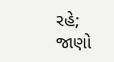રહે; જાણો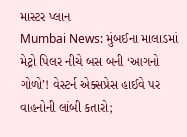માસ્ટર પ્લાન
Mumbai News: મુંબઈના માલાડમાં મેટ્રો પિલર નીચે બસ બની ‘આગનો ગોળો’! વેસ્ટર્ન એક્સપ્રેસ હાઈવે પર વાહનોની લાંબી કતારો;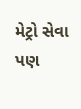મેટ્રો સેવા પણ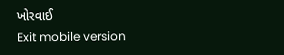ખોરવાઈ
Exit mobile version